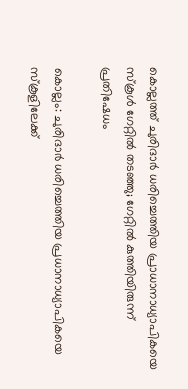കൊല്ലത്ത് ചുരിദാർ ധരിച്ചെത്തിയ പ്രാധാനാധ്യാപികയെ സ്കൂൾ ഗേറ്റിൽ തടഞ്ഞു; ഗേറ്റിൽ കുത്തിയിരുന്ന് പ്രതിഷേധം

കൊല്ലം: ചുരിദാർ ധരിച്ചെത്തിയ പ്രധാനാധ്യാപികയെ സ്കൂളിലേക്ക്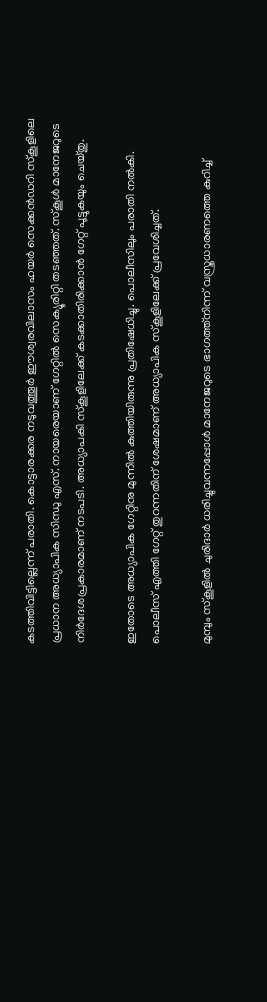കടത്തിവിട്ടില്ലെന്ന് പരാതി. കൊട്ടാരക്കര നടുവത്തൂർ ഈശ്വരവിലാസം ഹയർ സെക്കൻഡറി സ്കൂളിലെ പ്രധാന അധ്യാപിക സിന്ധു എസ്. നായരെയാണ് ഗേറ്റിൽ സെക്യൂരിറ്റി തടഞ്ഞത്. സ്കൂൾ മാനേജറുടെ നിർദേശപ്രകാരമാണ് നടപടി. അധ്യാപകി സ്കൂളിലേക്ക് കടക്കാതിരിക്കാൻ ഗേറ്റ് പൂട്ടുകയും ചെയ്തു.

ഇതോടെ അധ്യാപിക ഗേറ്റിനു മുന്നിൽ കുത്തിയിരുന്നു പ്രതിഷേധിച്ചു. പൊലീസിലും പരാതി നൽകി. പൊലീസ് എത്തി ഗേറ്റ് തുറന്നതിന് ശേഷമാണ് അധ്യാപിക സ്കൂളിലേക്ക് പ്രവേശിച്ചത്.

മുമ്പും സ്കൂളിൽ ചുരിദാർ ധരിച്ചുവന്നപ്പോൾ മാനേജറുടെ ഭാഗത്ത്നിന്ന് വസ്ത്രധാരണത്തെ കുറിച്ച്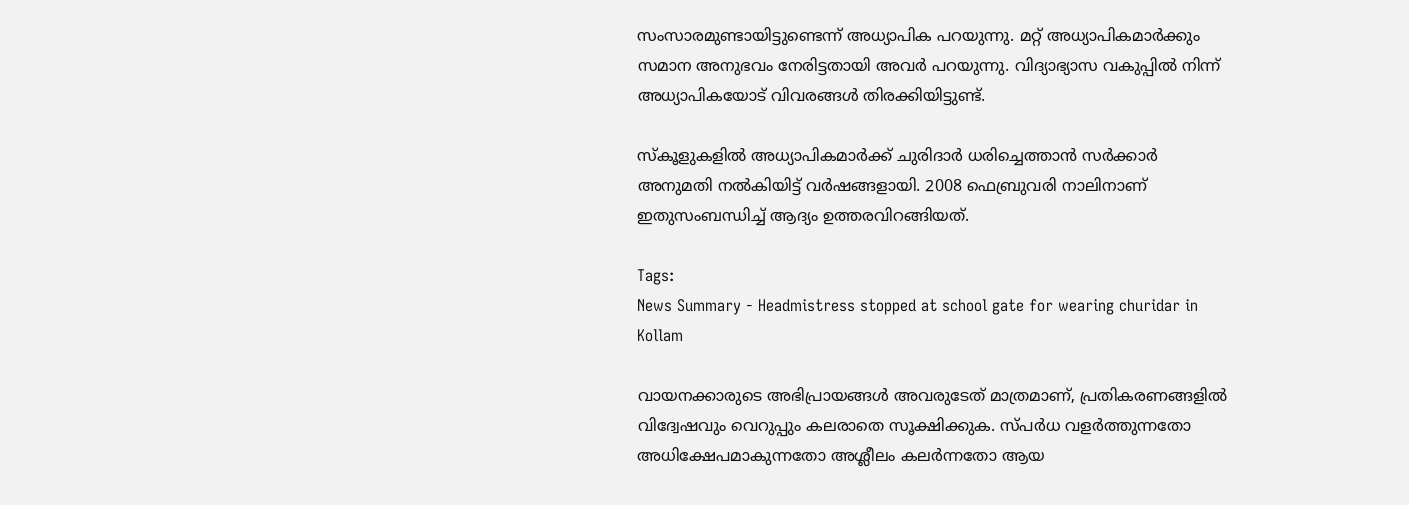സംസാരമുണ്ടായിട്ടുണ്ടെന്ന് അധ്യാപിക പറയുന്നു. മറ്റ് അധ്യാപികമാർക്കും സമാന അനുഭവം നേരിട്ടതായി അവർ പറയുന്നു. വിദ്യാഭ്യാസ വകുപ്പിൽ നിന്ന് അധ്യാപികയോട് വിവരങ്ങൾ തിരക്കിയിട്ടുണ്ട്.

സ്കൂളുകളിൽ അധ്യാപികമാർക്ക് ചുരിദാർ ധരിച്ചെത്താൻ സർക്കാർ അനുമതി നൽകിയിട്ട് വർഷങ്ങളായി. 2008 ഫെബ്രുവരി നാലിനാണ് ഇതുസംബന്ധിച്ച് ആദ്യം ഉത്തരവിറങ്ങിയത്.

Tags:
News Summary - Headmistress stopped at school gate for wearing churidar in Kollam

വായനക്കാരുടെ അഭിപ്രായങ്ങള്‍ അവരുടേത് മാത്രമാണ്, പ്രതികരണങ്ങളിൽ വിദ്വേഷവും വെറുപ്പും കലരാതെ സൂക്ഷിക്കുക. സ്പർധ വളർത്തുന്നതോ അധിക്ഷേപമാകുന്നതോ അശ്ലീലം കലർന്നതോ ആയ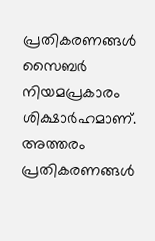പ്രതികരണങ്ങൾ സൈബർ നിയമപ്രകാരം ശിക്ഷാർഹമാണ്. അത്തരം പ്രതികരണങ്ങൾ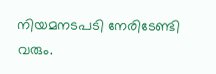നിയമനടപടി നേരിടേണ്ടി വരും.